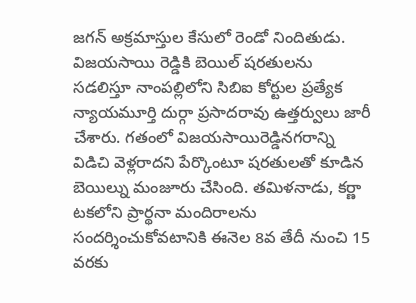జగన్ అక్రమాస్తుల కేసులో రెండో నిందితుడు. విజయసాయి రెడ్డికి బెయిల్ షరతులను సడలిస్తూ నాంపల్లిలోని సిబిఐ కోర్టుల ప్రత్యేక న్యాయమూర్తి దుర్గా ప్రసాదరావు ఉత్తర్వులు జారీ చేశారు. గతంలో విజయసాయిరెడ్డినగరాన్ని విడిచి వెళ్లరాదని పేర్కొంటూ షరతులతో కూడిన బెయిల్ను మంజూరు చేసింది. తమిళనాడు, కర్ణా టకలోని ప్రార్థనా మందిరాలను సందర్శించుకోవటానికి ఈనెల 8వ తేదీ నుంచి 15 వరకు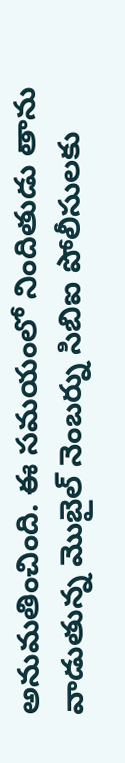అనుమతించింది. ఈ సమయంలో నిందితుడు తాను వాడుతున్న మొబైల్ నెంబర్ను సిబిఐ పోలీసులకు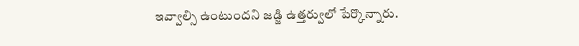ఇవ్వాల్సి ఉంటుందని జడ్జి ఉత్తర్వులో పేర్కొన్నారు.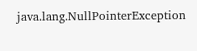java.lang.NullPointerException